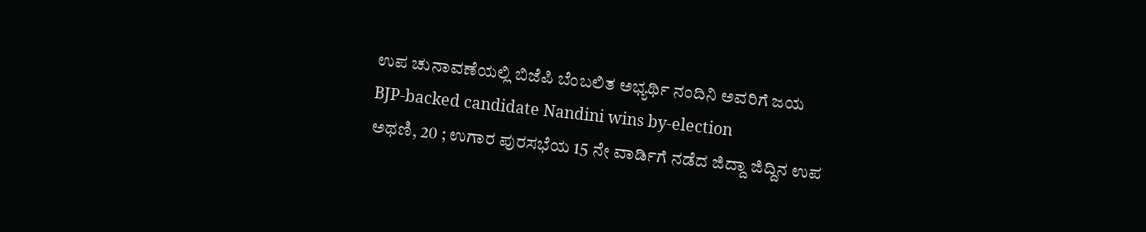ಉಪ ಚುನಾವಣೆಯಲ್ಲಿ ಬಿಜೆಪಿ ಬೆಂಬಲಿತ ಅಭ್ಯರ್ಥಿ ನಂದಿನಿ ಅವರಿಗೆ ಜಯ
BJP-backed candidate Nandini wins by-election
ಅಥಣಿ, 20 ; ಉಗಾರ ಪುರಸಭೆಯ 15 ನೇ ವಾರ್ಡಿಗೆ ನಡೆದ ಜಿದ್ದಾ ಜಿದ್ದಿನ ಉಪ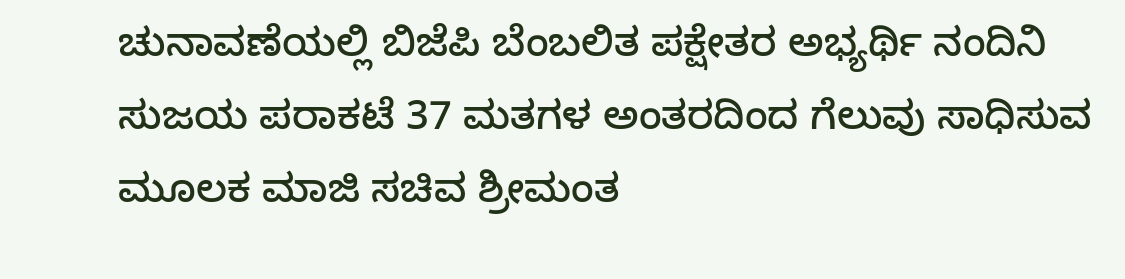ಚುನಾವಣೆಯಲ್ಲಿ ಬಿಜೆಪಿ ಬೆಂಬಲಿತ ಪಕ್ಷೇತರ ಅಭ್ಯರ್ಥಿ ನಂದಿನಿ ಸುಜಯ ಪರಾಕಟೆ 37 ಮತಗಳ ಅಂತರದಿಂದ ಗೆಲುವು ಸಾಧಿಸುವ ಮೂಲಕ ಮಾಜಿ ಸಚಿವ ಶ್ರೀಮಂತ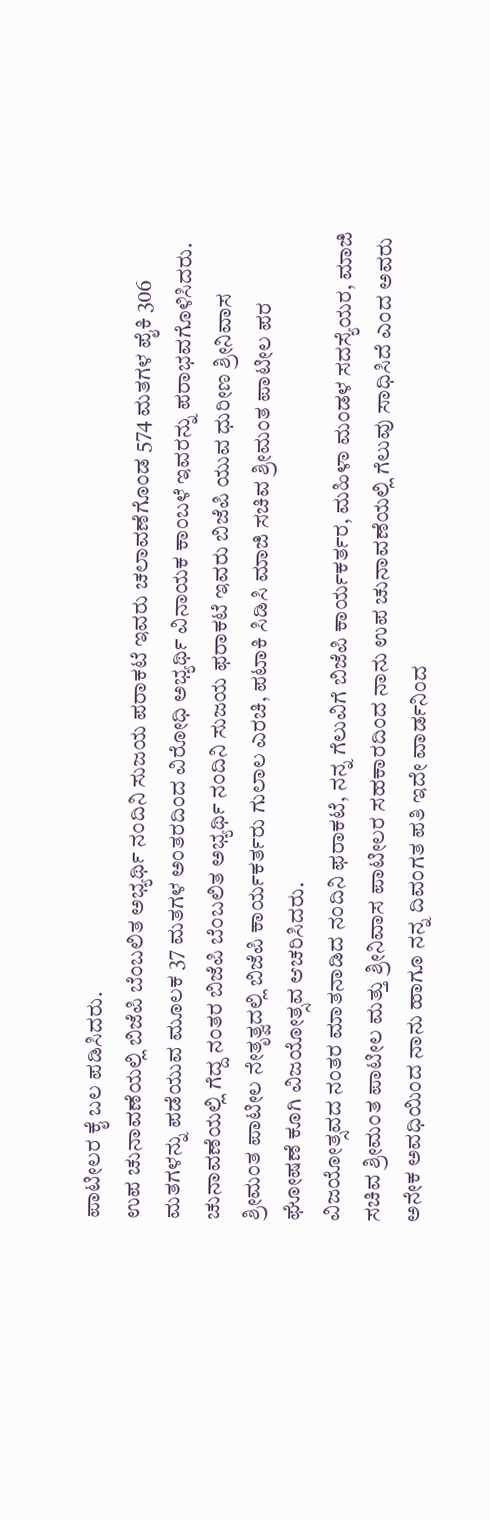ಪಾಟೀಲರ ಕೈ ಬಲ ಪಡಿಸಿದರು.
ಉಪ ಚುನಾವಣೆಯಲ್ಲಿ ಬಿಜೆಪಿ ಬೆಂಬಲಿತ ಅಭ್ಯರ್ಥಿ ನಂದಿನಿ ಸುಜಯ ಪರಾಕಟೆ ಇವರು ಚಲಾವಣೆಗೊಂಡ 574 ಮತಗಳ ಪೈಕಿ 306 ಮತಗಳನ್ನು ಪಡೆಯುವ ಮೂಲಕ 37 ಮತಗಳ ಅಂತರದಿಂದ ವಿರೋಧಿ ಅಭ್ಯರ್ಥಿ ವಿನಾಯಕ ಕಾಂಬಳೆ ಇವರನ್ನು ಪರಾಭವಗೊಳಿಸಿದರು.
ಚುನಾವಣೆಯಲ್ಲಿ ಗೆದ್ದ ನಂತರ ಬಿಜೆಪಿ ಬೆಂಬಲಿತ ಅಭ್ಯರ್ಥಿ ನಂದಿನಿ ಸುಜಯ ಫರಾಕಟೆ ಇವರು ಬಿಜೆಪಿ ಯುವ ಧುರೀಣ ಶ್ರೀನಿವಾಸ ಶ್ರೀಮಂತ ಪಾಟೀಲ ನೇತೃತ್ವದಲ್ಲಿ ಬಿಜೆಪಿ ಕಾರ್ಯಕರ್ತರು ಗುಲಾಲ ಎರಚಿ, ಪಟಾಕಿ ಸಿಡಿಸಿ ಮಾಜಿ ಸಚಿವ ಶ್ರೀಮಂತ ಪಾಟೀಲ ಪರ ಘೋಷಣೆ ಕೂಗಿ ವಿಜಯೋತ್ಸವ ಆಚರಿಸಿದರು.
ವಿಜಯೋತ್ಸವದ ನಂತರ ಮಾತನಾಡಿದ ನಂದಿನಿ ಫರಾಕಟೆ, ನನ್ನ ಗೆಲುವಿಗೆ ಬಿಜೆಪಿ ಕಾರ್ಯಕರ್ತರ, ಮಹಿಳಾ ಮಂಡಳ ಸದಸ್ಯೆಯರ, ಮಾಜಿ ಸಚಿವ ಶ್ರೀಮಂತ ಪಾಟೀಲ ಮತ್ತು ಶ್ರೀನಿವಾಸ ಪಾಟೀಲರ ಸಹಕಾರದಿಂದ ನಾನು ಉಪ ಚುನಾವಣೆಯಲ್ಲಿ ಗೆಲುವು ಸಾಧಿಸಿದೆ ಎಂದ ಅವರು ಅನೇಕ ಅವಧಿಯಿಂದ ನಾನು ಹಾಗೂ ನನ್ನ ದಿವಂಗತ ಪತಿ ಇದೇ ವಾರ್ಡನಿಂದ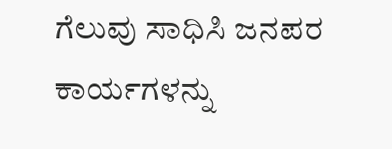ಗೆಲುವು ಸಾಧಿಸಿ ಜನಪರ ಕಾರ್ಯಗಳನ್ನು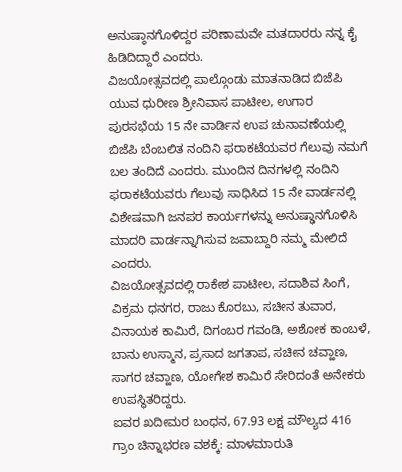ಅನುಷ್ಠಾನಗೊಳಿದ್ದರ ಪರಿಣಾಮವೇ ಮತದಾರರು ನನ್ನ ಕೈ ಹಿಡಿದಿದ್ದಾರೆ ಎಂದರು.
ವಿಜಯೋತ್ಸವದಲ್ಲಿ ಪಾಲ್ಗೊಂಡು ಮಾತನಾಡಿದ ಬಿಜೆಪಿ ಯುವ ಧುರೀಣ ಶ್ರೀನಿವಾಸ ಪಾಟೀಲ, ಉಗಾರ ಪುರಸಭೆಯ 15 ನೇ ವಾರ್ಡಿನ ಉಪ ಚುನಾವಣೆಯಲ್ಲಿ ಬಿಜೆಪಿ ಬೆಂಬಲಿತ ನಂದಿನಿ ಫರಾಕಟೆಯವರ ಗೆಲುವು ನಮಗೆ ಬಲ ತಂದಿದೆ ಎಂದರು. ಮುಂದಿನ ದಿನಗಳಲ್ಲಿ ನಂದಿನಿ ಫರಾಕಟೆಯವರು ಗೆಲುವು ಸಾಧಿಸಿದ 15 ನೇ ವಾರ್ಡನಲ್ಲಿ ವಿಶೇಷವಾಗಿ ಜನಪರ ಕಾರ್ಯಗಳನ್ನು ಅನುಷ್ಢಾನಗೊಳಿಸಿ ಮಾದರಿ ವಾರ್ಡನ್ನಾಗಿಸುವ ಜವಾಬ್ದಾರಿ ನಮ್ಮ ಮೇಲಿದೆ ಎಂದರು.
ವಿಜಯೋತ್ಸವದಲ್ಲಿ ರಾಕೇಶ ಪಾಟೀಲ, ಸದಾಶಿವ ಸಿಂಗೆ, ವಿಕ್ರಮ ಧನಗರ, ರಾಜು ಕೊರಬು, ಸಚೀನ ತುವಾರ, ವಿನಾಯಕ ಕಾಮಿರೆ, ದಿಗಂಬರ ಗವಂಡಿ, ಅಶೋಕ ಕಾಂಬಳೆ, ಬಾನು ಉಸ್ಮಾನ, ಪ್ರಸಾದ ಜಗತಾಪ, ಸಚೀನ ಚವ್ಹಾಣ, ಸಾಗರ ಚವ್ಹಾಣ, ಯೋಗೇಶ ಕಾಮಿರೆ ಸೇರಿದಂತೆ ಅನೇಕರು ಉಪಸ್ಥಿತರಿದ್ದರು.
ಐವರ ಖದೀಮರ ಬಂಧನ, 67.93 ಲಕ್ಷ ಮೌಲ್ಯದ 416 ಗ್ರಾಂ ಚಿನ್ನಾಭರಣ ವಶಕ್ಕೆ: ಮಾಳಮಾರುತಿ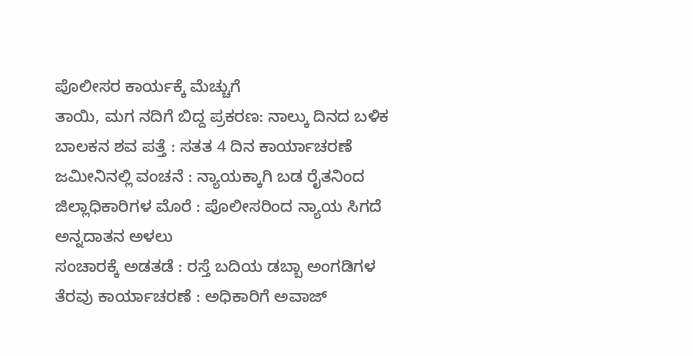ಪೊಲೀಸರ ಕಾರ್ಯಕ್ಕೆ ಮೆಚ್ಚುಗೆ
ತಾಯಿ, ಮಗ ನದಿಗೆ ಬಿದ್ದ ಪ್ರಕರಣ: ನಾಲ್ಕು ದಿನದ ಬಳಿಕ ಬಾಲಕನ ಶವ ಪತ್ತೆ : ಸತತ 4 ದಿನ ಕಾರ್ಯಾಚರಣೆ
ಜಮೀನಿನಲ್ಲಿ ವಂಚನೆ : ನ್ಯಾಯಕ್ಕಾಗಿ ಬಡ ರೈತನಿಂದ ಜಿಲ್ಲಾಧಿಕಾರಿಗಳ ಮೊರೆ : ಪೊಲೀಸರಿಂದ ನ್ಯಾಯ ಸಿಗದೆ ಅನ್ನದಾತನ ಅಳಲು
ಸಂಚಾರಕ್ಕೆ ಅಡತಡೆ : ರಸ್ತೆ ಬದಿಯ ಡಬ್ಬಾ ಅಂಗಡಿಗಳ ತೆರವು ಕಾರ್ಯಾಚರಣೆ : ಅಧಿಕಾರಿಗೆ ಅವಾಜ್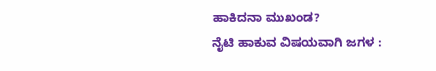ಹಾಕಿದನಾ ಮುಖಂಡ?
ನೈಟಿ ಹಾಕುವ ವಿಷಯವಾಗಿ ಜಗಳ :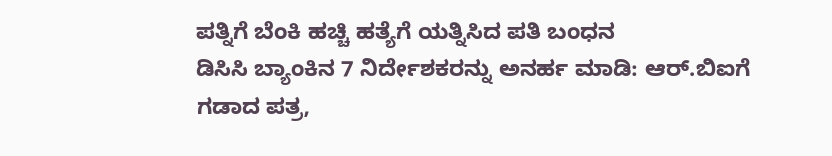ಪತ್ನಿಗೆ ಬೆಂಕಿ ಹಚ್ಚಿ ಹತ್ಯೆಗೆ ಯತ್ನಿಸಿದ ಪತಿ ಬಂಧನ
ಡಿಸಿಸಿ ಬ್ಯಾಂಕಿನ 7 ನಿರ್ದೇಶಕರನ್ನು ಅನರ್ಹ ಮಾಡಿ: ಆರ್.ಬಿಐಗೆ ಗಡಾದ ಪತ್ರ,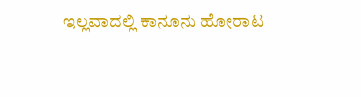ಇಲ್ಲವಾದಲ್ಲಿ ಕಾನೂನು ಹೋರಾಟ